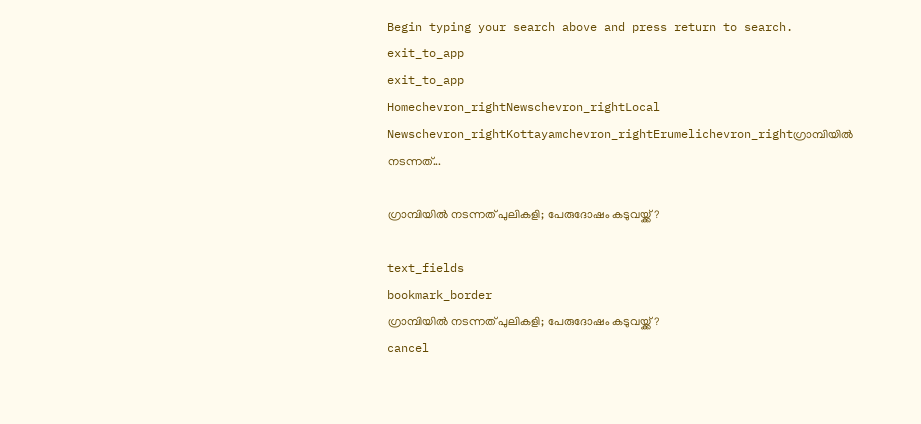Begin typing your search above and press return to search.
exit_to_app
exit_to_app
Homechevron_rightNewschevron_rightLocal Newschevron_rightKottayamchevron_rightErumelichevron_rightഗ്രാമ്പിയിൽ നടന്നത്...

ഗ്രാമ്പിയിൽ നടന്നത് പുലികളി; പേരുദോഷം കടുവയ്ക്ക്?

text_fields
bookmark_border
ഗ്രാമ്പിയിൽ നടന്നത് പുലികളി; പേരുദോഷം കടുവയ്ക്ക്?
cancel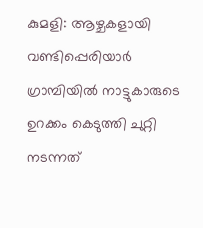കുമളി: ആഴ്ചകളായി വണ്ടിപ്പെരിയാർ ഗ്രാമ്പിയിൽ നാട്ടുകാരുടെ ഉറക്കം കെടുത്തി ചുറ്റി നടന്നത്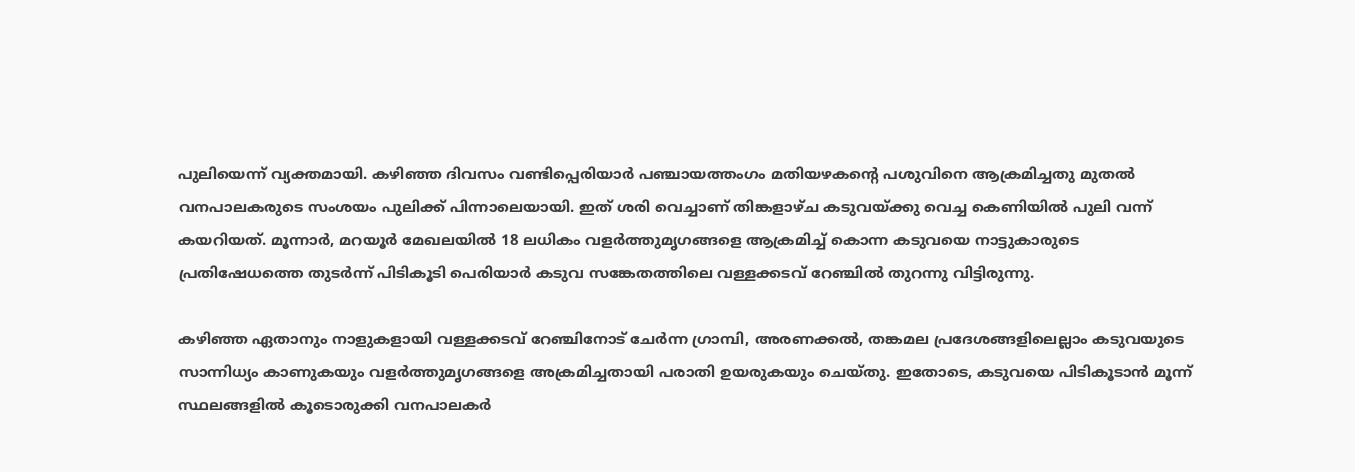പുലിയെന്ന് വ്യക്തമായി. കഴിഞ്ഞ ദിവസം വണ്ടിപ്പെരിയാർ പഞ്ചായത്തംഗം മതിയഴകന്റെ പശുവിനെ ആക്രമിച്ചതു മുതൽ വനപാലകരുടെ സംശയം പുലിക്ക് പിന്നാലെയായി. ഇത് ശരി വെച്ചാണ് തിങ്കളാഴ്ച കടുവയ്ക്കു വെച്ച കെണിയിൽ പുലി വന്ന് കയറിയത്. മൂന്നാർ, മറയൂർ മേഖലയിൽ 18 ലധികം വളർത്തുമൃഗങ്ങളെ ആക്രമിച്ച് കൊന്ന കടുവയെ നാട്ടുകാരുടെ പ്രതിഷേധത്തെ തുടർന്ന് പിടികൂടി പെരിയാർ കടുവ സങ്കേതത്തിലെ വള്ളക്കടവ് റേഞ്ചിൽ തുറന്നു വിട്ടിരുന്നു.

കഴിഞ്ഞ ഏതാനും നാളുകളായി വള്ളക്കടവ് റേഞ്ചിനോട് ചേർന്ന ഗ്രാമ്പി, അരണക്കൽ, തങ്കമല പ്രദേശങ്ങളിലെല്ലാം കടുവയുടെ സാന്നിധ്യം കാണുകയും വളർത്തുമൃഗങ്ങളെ അക്രമിച്ചതായി പരാതി ഉയരുകയും ചെയ്തു. ഇതോടെ, കടുവയെ പിടികൂടാൻ മൂന്ന് സ്ഥലങ്ങളിൽ കൂടൊരുക്കി വനപാലകർ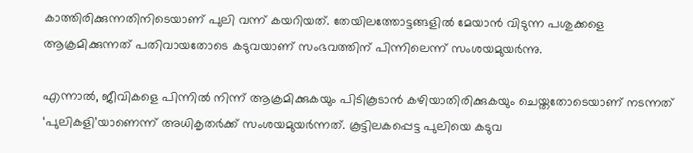കാത്തിരിക്കുന്നതിനിടെയാണ് പുലി വന്ന് കയറിയത്. തേയിലത്തോട്ടങ്ങളിൽ മേയാൻ വിടുന്ന പശുക്കളെ ആക്രമിക്കുന്നത് പതിവായതോടെ കടുവയാണ് സംഭവത്തിന് പിന്നിലെന്ന് സംശയമുയർന്നു.

എന്നാൽ, ജീവികളെ പിന്നിൽ നിന്ന് ആക്രമിക്കുകയും പിടികൂടാൻ കഴിയാതിരിക്കുകയും ചെയ്തതോടെയാണ് നടന്നത് ‘പുലികളി’യാണെന്ന് അധികൃതർക്ക് സംശയമുയർന്നത്. കൂട്ടിലകപ്പെട്ട പുലിയെ കടുവ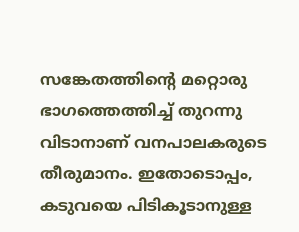സങ്കേതത്തിന്റെ മറ്റൊരു ഭാഗത്തെത്തിച്ച് തുറന്നു വിടാനാണ് വനപാലകരുടെ തീരുമാനം. ഇതോടൊപ്പം, കടുവയെ പിടികൂടാനുള്ള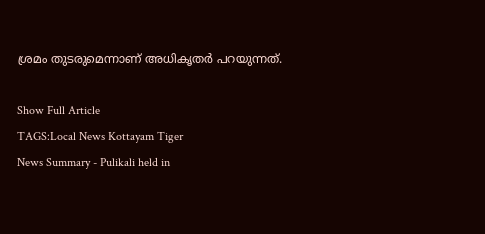ശ്രമം തുടരുമെന്നാണ് അധികൃതർ പറയുന്നത്.

Show Full Article
TAGS:Local News Kottayam Tiger
News Summary - Pulikali held in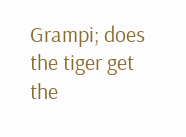Grampi; does the tiger get the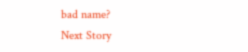bad name?
Next Story